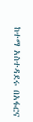ከተማ አስተዳደሩ በአፋርና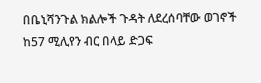በቤኒሻንጉል ክልሎች ጉዳት ለደረሰባቸው ወገኖች ከ57 ሚሊየን ብር በላይ ድጋፍ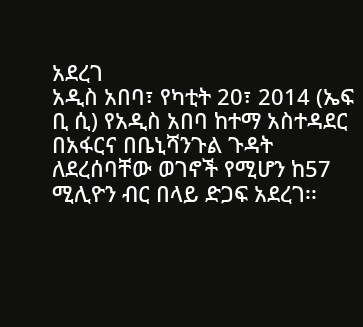አደረገ
አዲስ አበባ፣ የካቲት 20፣ 2014 (ኤፍ ቢ ሲ) የአዲስ አበባ ከተማ አስተዳደር በአፋርና በቤኒሻንጉል ጉዳት ለደረሰባቸው ወገኖች የሚሆን ከ57 ሚሊዮን ብር በላይ ድጋፍ አደረገ፡፡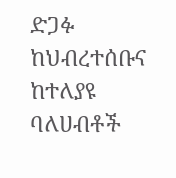ድጋፉ ከህብረተሰቡና ከተለያዩ ባለሀብቶች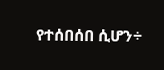የተሰበሰበ ሲሆን÷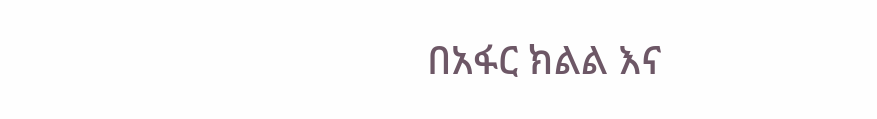በአፋር ክልል እና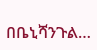በቤኒሻንጉል…